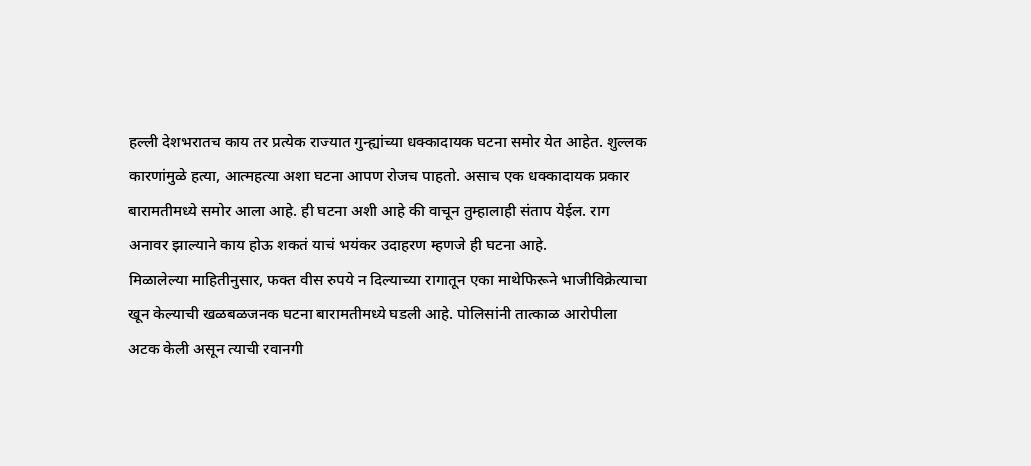हल्ली देशभरातच काय तर प्रत्येक राज्यात गुन्ह्यांच्या धक्कादायक घटना समोर येत आहेत. शुल्लक कारणांमुळे हत्या, आत्महत्या अशा घटना आपण रोजच पाहतो. असाच एक धक्कादायक प्रकार बारामतीमध्ये समोर आला आहे. ही घटना अशी आहे की वाचून तुम्हालाही संताप येईल. राग अनावर झाल्याने काय होऊ शकतं याचं भयंकर उदाहरण म्हणजे ही घटना आहे.
मिळालेल्या माहितीनुसार, फक्त वीस रुपये न दिल्याच्या रागातून एका माथेफिरूने भाजीविक्रेत्याचा खून केल्याची खळबळजनक घटना बारामतीमध्ये घडली आहे. पोलिसांनी तात्काळ आरोपीला अटक केली असून त्याची रवानगी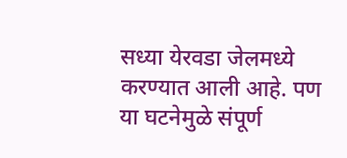सध्या येरवडा जेलमध्ये करण्यात आली आहे. पण या घटनेमुळे संपूर्ण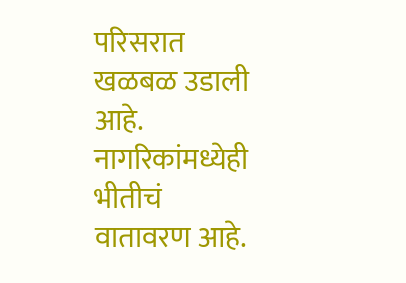परिसरात खळबळ उडाली आहे. नागरिकांमध्येही भीतीचं वातावरण आहे.